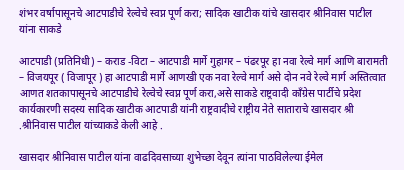शंभर वर्षापासूनचे आटपाडीचे रेल्वेचे स्वप्न पूर्ण करा; सादिक खाटीक यांचे खासदार श्रीनिवास पाटील यांना साकडे

आटपाडी (प्रतिनिधी) – कराड -विटा – आटपाडी मार्गे गुहागर – पंढरपूर हा नवा रेल्वे मार्ग आणि बारामती – विजयपूर ( विजापूर ) हा आटपाडी मार्गे आणखी एक नवा रेल्वे मार्ग असे दोन नवे रेल्वे मार्ग अस्तित्वात आणत शतकापासूनचे आटपाडीचे रेल्वेचे स्वप्न पूर्ण करा,असे साकडे राष्ट्रवादी काँग्रेस पार्टीचे प्रदेश कार्यकारणी सदस्य सादिक खाटीक आटपाडी यांनी राष्ट्रवादीचे राष्ट्रीय नेते साताराचे खासदार श्री .श्रीनिवास पाटील यांच्याकडे केली आहे .

खासदार श्रीनिवास पाटील यांना वाढदिवसाच्या शुभेच्छा देवून त्यांना पाठविलेल्या ईमेल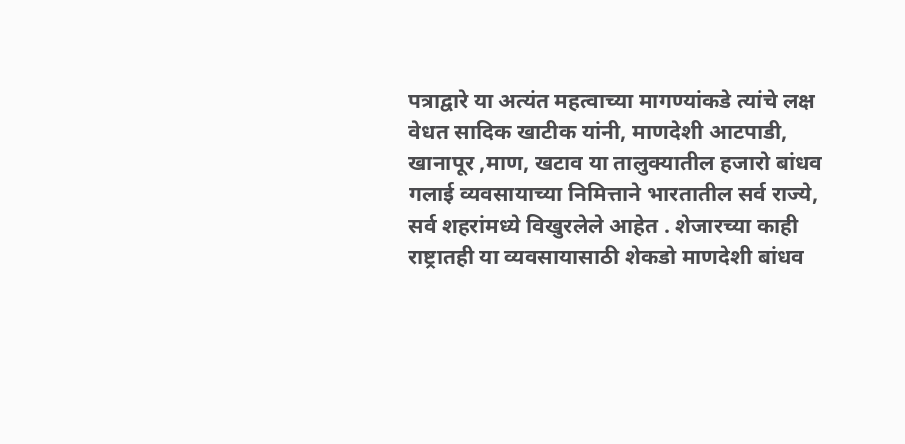पत्राद्वारे या अत्यंत महत्वाच्या मागण्यांकडे त्यांचे लक्ष वेधत सादिक खाटीक यांनी, माणदेशी आटपाडी, खानापूर ,माण, खटाव या तालुक्यातील हजारो बांधव गलाई व्यवसायाच्या निमित्ताने भारतातील सर्व राज्ये, सर्व शहरांमध्ये विखुरलेले आहेत . शेजारच्या काही राष्ट्रातही या व्यवसायासाठी शेकडो माणदेशी बांधव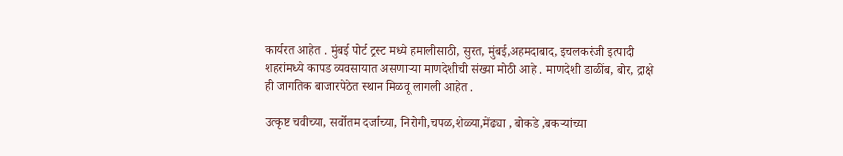कार्यरत आहेत . मुंबई पोर्ट ट्रस्ट मध्ये हमालीसाठी, सुरत, मुंबई,अहमदाबाद, इचलकरंजी इत्पादी शहरांमध्ये कापड व्यवसायात असणाऱ्या माणदेशीची संख्या मोठी आहे . माणदेशी डाळींब, बोर, द्राक्षे ही जागतिक बाजारपेठेत स्थान मिळवू लागली आहेत .

उत्कृष्ट चवीच्या, सर्वोतम दर्जाच्या, निरोगी,चपळ,शेळ्या,मेंढ्या , बोकडे ,बकऱ्यांच्या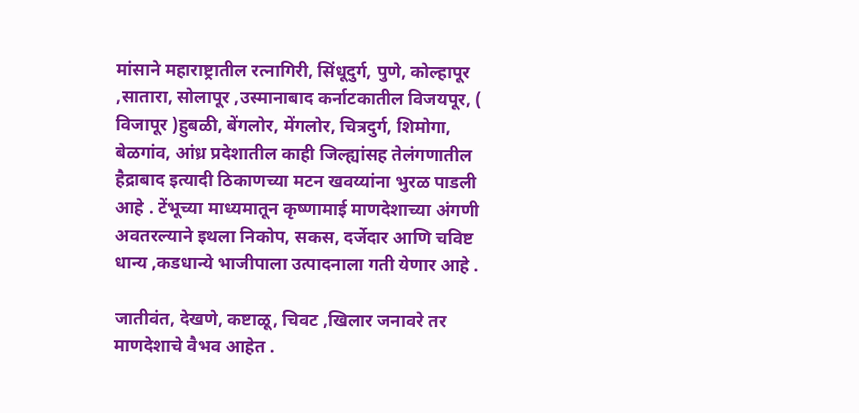मांसाने महाराष्ट्रातील रत्नागिरी, सिंधूदुर्ग, पुणे, कोल्हापूर ,सातारा, सोलापूर ,उस्मानाबाद कर्नाटकातील विजयपूर, ( विजापूर )हुबळी, बेंगलोर, मेंगलोर, चित्रदुर्ग, शिमोगा, बेळगांव, आंध्र प्रदेशातील काही जिल्ह्यांसह तेलंगणातील हैद्राबाद इत्यादी ठिकाणच्या मटन खवय्यांना भुरळ पाडली आहे . टेंभूच्या माध्यमातून कृष्णामाई माणदेशाच्या अंगणी अवतरल्याने इथला निकोप, सकस, दर्जेदार आणि चविष्ट धान्य ,कडधान्ये भाजीपाला उत्पादनाला गती येणार आहे .

जातीवंत, देखणे, कष्टाळू, चिवट ,खिलार जनावरे तर माणदेशाचे वैभव आहेत .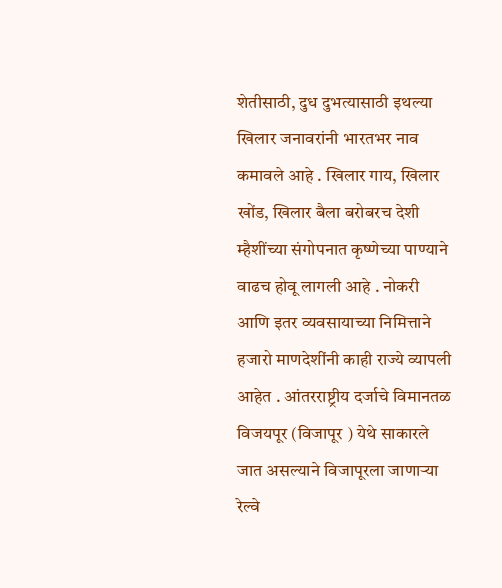शेतीसाठी, दुध दुभत्यासाठी इथल्या खिलार जनावरांनी भारतभर नाव कमावले आहे . खिलार गाय, खिलार खोंड, खिलार बैला बरोबरच देशी म्हैशींच्या संगोपनात कृष्णेच्या पाण्याने वाढच होवू लागली आहे . नोकरी आणि इतर व्यवसायाच्या निमित्ताने हजारो माणदेशींनी काही राज्ये व्यापली आहेत . आंतरराष्ट्रीय दर्जाचे विमानतळ विजयपूर (विजापूर ) येथे साकारले जात असल्याने विजापूरला जाणाऱ्या रेल्वे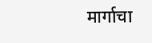मार्गाचा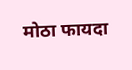मोठा फायदा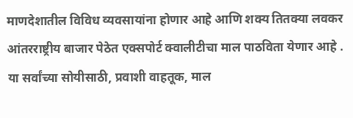माणदेशातील विविध व्यवसायांना होणार आहे आणि शक्य तितक्या लवकर आंतरराष्ट्रीय बाजार पेठेत एक्सपोर्ट क्वालीटीचा माल पाठविता येणार आहे . या सर्वांच्या सोयीसाठी, प्रवाशी वाहतूक, माल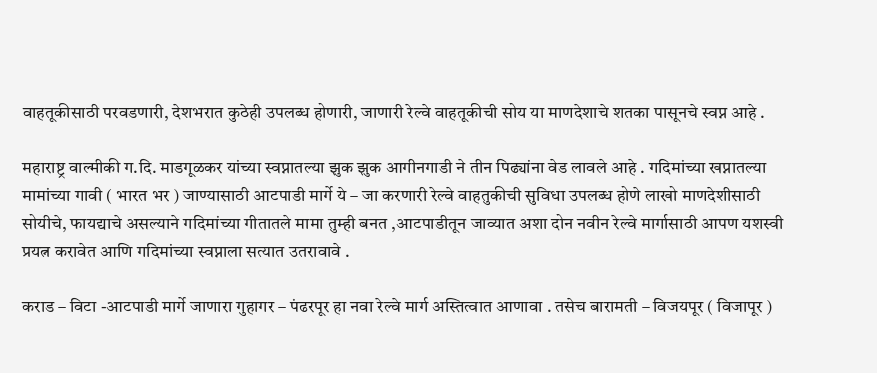वाहतूकीसाठी परवडणारी, देशभरात कुठेही उपलब्ध होणारी, जाणारी रेल्वे वाहतूकीची सोय या माणदेशाचे शतका पासूनचे स्वप्न आहे .

महाराष्ट्र वाल्मीकी ग.दि. माडगूळकर यांच्या स्वप्नातल्या झुक झुक आगीनगाडी ने तीन पिढ्यांना वेड लावले आहे . गदिमांच्या खप्नातल्या मामांच्या गावी ( भारत भर ) जाण्यासाठी आटपाडी मार्गे ये – जा करणारी रेल्वे वाहतुकीची सुविधा उपलब्ध होणे लाखो माणदेशीसाठी सोयीचे, फायद्याचे असल्याने गदिमांच्या गीतातले मामा तुम्ही बनत ,आटपाडीतून जाव्यात अशा दोन नवीन रेल्वे मार्गासाठी आपण यशस्वी प्रयत्न करावेत आणि गदिमांच्या स्वप्नाला सत्यात उतरावावे .

कराड – विटा -आटपाडी मार्गे जाणारा गुहागर – पंढरपूर हा नवा रेल्वे मार्ग अस्तित्वात आणावा . तसेच बारामती – विजयपूर ( विजापूर )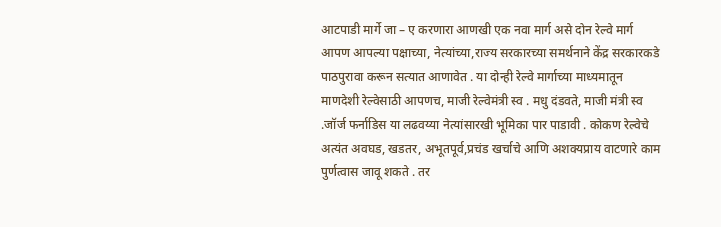आटपाडी मार्गे जा – ए करणारा आणखी एक नवा मार्ग असे दोन रेल्वे मार्ग आपण आपल्या पक्षाच्या, नेत्यांच्या,राज्य सरकारच्या समर्थनाने केंद्र सरकारकडे पाठपुरावा करून सत्यात आणावेत . या दोन्ही रेल्वे मार्गाच्या माध्यमातून माणदेशी रेल्वेसाठी आपणच, माजी रेल्वेमंत्री स्व . मधु दंडवते, माजी मंत्री स्व .जॉर्ज फर्नाडिस या लढवय्या नेत्यांसारखी भूमिका पार पाडावी . कोकण रेल्वेचे अत्यंत अवघड, खडतर, अभूतपूर्व,प्रचंड खर्चाचे आणि अशक्यप्राय वाटणारे काम पुर्णत्वास जावू शकते . तर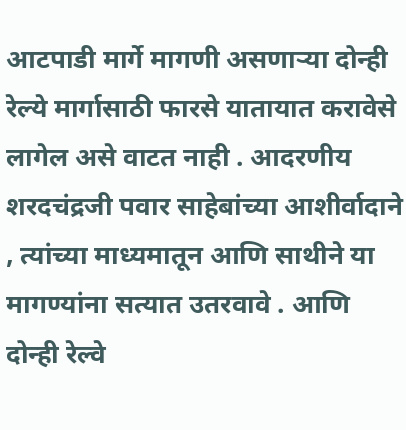आटपाडी मार्गे मागणी असणाऱ्या दोन्ही रेल्ये मार्गासाठी फारसे यातायात करावेसे लागेल असे वाटत नाही . आदरणीय शरदचंद्रजी पवार साहेबांच्या आशीर्वादाने , त्यांच्या माध्यमातून आणि साथीने या मागण्यांना सत्यात उतरवावे . आणि दोन्ही रेल्वे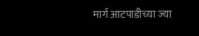मार्ग आटपाडीच्या ज्या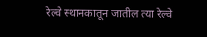रेल्वे स्थानकातून जातील त्या रेल्वे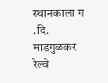स्थानकाला ग .दि. माडगुळकर रेल्वे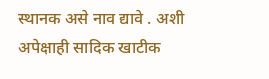स्थानक असे नाव द्यावे . अशी अपेक्षाही सादिक खाटीक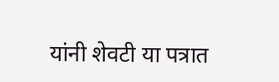यांनी शेवटी या पत्रात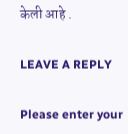केली आहे .

LEAVE A REPLY

Please enter your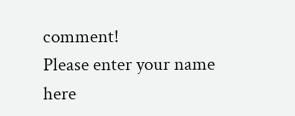comment!
Please enter your name here